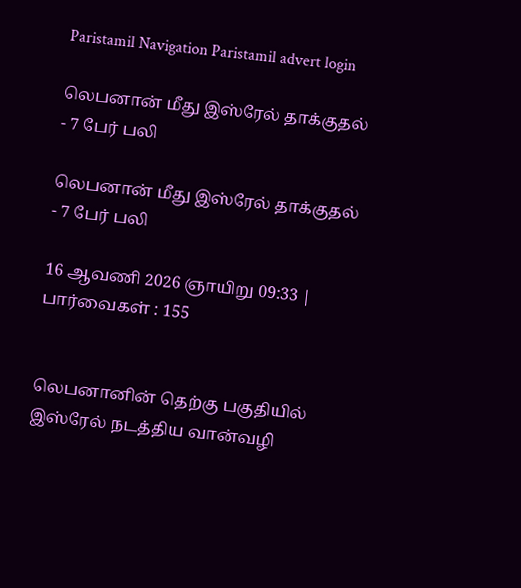Paristamil Navigation Paristamil advert login

லெபனான் மீது இஸ்ரேல் தாக்குதல் - 7 பேர் பலி

லெபனான் மீது இஸ்ரேல் தாக்குதல் - 7 பேர் பலி

16 ஆவணி 2026 ஞாயிறு 09:33 | பார்வைகள் : 155


லெபனானின் தெற்கு பகுதியில் இஸ்ரேல் நடத்திய வான்வழி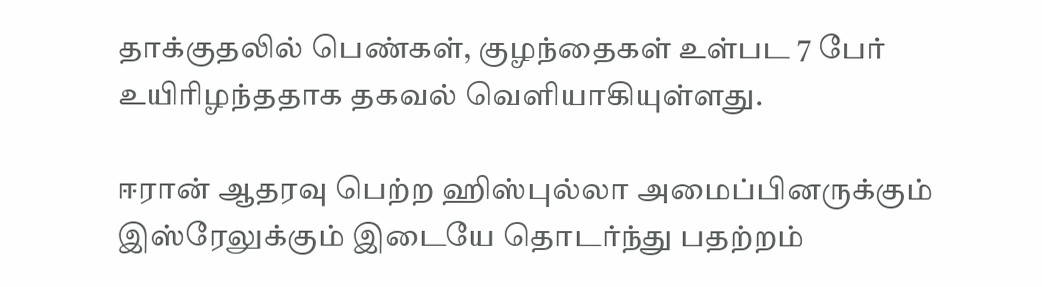தாக்குதலில் பெண்கள், குழந்தைகள் உள்பட 7 பேர் உயிரிழந்ததாக தகவல் வெளியாகியுள்ளது.

ஈரான் ஆதரவு பெற்ற ஹிஸ்புல்லா அமைப்பினருக்கும் இஸ்ரேலுக்கும் இடையே தொடர்ந்து பதற்றம்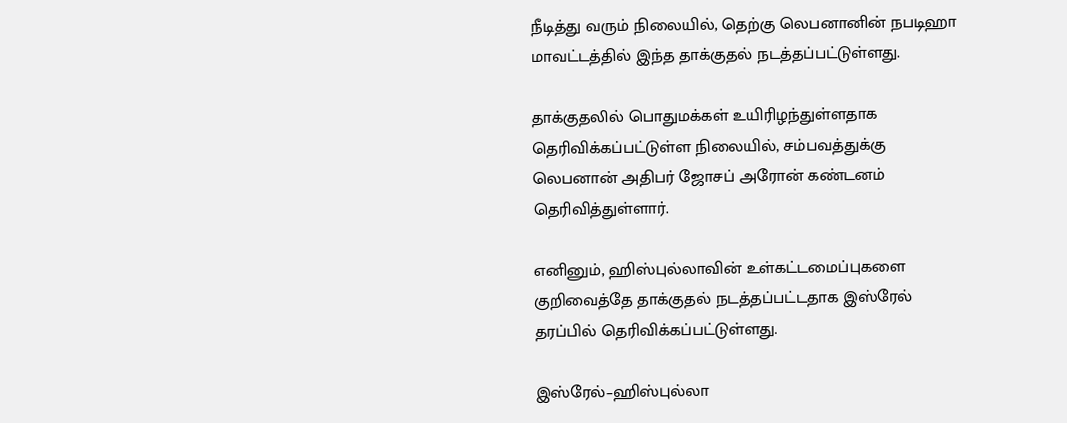நீடித்து வரும் நிலையில், தெற்கு லெபனானின் நபடிஹா மாவட்டத்தில் இந்த தாக்குதல் நடத்தப்பட்டுள்ளது.

தாக்குதலில் பொதுமக்கள் உயிரிழந்துள்ளதாக தெரிவிக்கப்பட்டுள்ள நிலையில், சம்பவத்துக்கு லெபனான் அதிபர் ஜோசப் அரோன் கண்டனம் தெரிவித்துள்ளார்.

எனினும், ஹிஸ்புல்லாவின் உள்கட்டமைப்புகளை குறிவைத்தே தாக்குதல் நடத்தப்பட்டதாக இஸ்ரேல் தரப்பில் தெரிவிக்கப்பட்டுள்ளது.

இஸ்ரேல்–ஹிஸ்புல்லா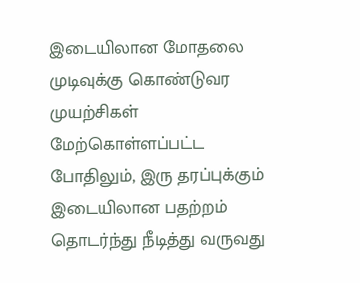இடையிலான மோதலை முடிவுக்கு கொண்டுவர முயற்சிகள் மேற்கொள்ளப்பட்ட போதிலும், இரு தரப்புக்கும் இடையிலான பதற்றம் தொடர்ந்து நீடித்து வருவது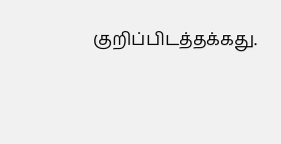குறிப்பிடத்தக்கது.